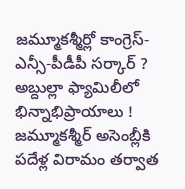జమ్మూకశ్మీర్లో కాంగ్రెస్-ఎన్సీ-పీడీపీ సర్కార్ ? అబ్దుల్లా ఫ్యామిలీలో భిన్నాభిప్రాయాలు !
జమ్మూకశ్మీర్ అసెంబ్లీకి పదేళ్ల విరామం తర్వాత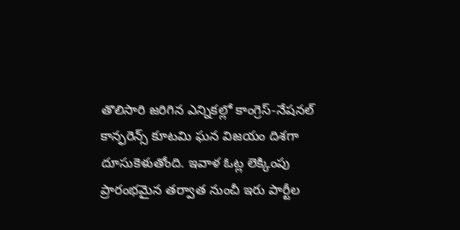తొలిసారి జరిగిన ఎన్నికల్లో కాంగ్రెస్-నేషనల్ కాన్ఫరెన్స్ కూటమి ఘన విజయం దిశగా దూసుకెళుతోంది. ఇవాళ ఓట్ల లెక్కింపు ప్రారంభమైన తర్వాత నుంచీ ఇరు పార్టీల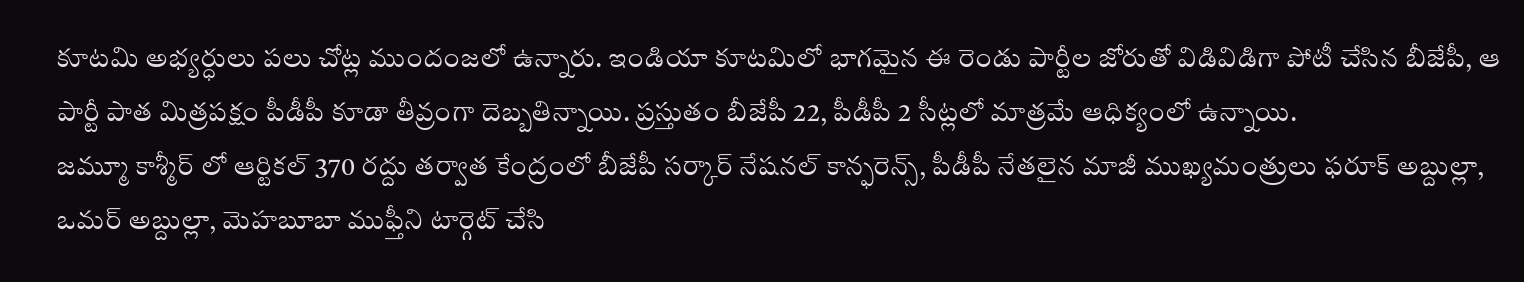కూటమి అభ్యర్ధులు పలు చోట్ల ముందంజలో ఉన్నారు. ఇండియా కూటమిలో భాగమైన ఈ రెండు పార్టీల జోరుతో విడివిడిగా పోటీ చేసిన బీజేపీ, ఆ పార్టీ పాత మిత్రపక్షం పీడీపీ కూడా తీవ్రంగా దెబ్బతిన్నాయి. ప్రస్తుతం బీజేపీ 22, పీడీపీ 2 సీట్లలో మాత్రమే ఆధిక్యంలో ఉన్నాయి.
జమ్మూ కాశ్మీర్ లో ఆర్టికల్ 370 రద్దు తర్వాత కేంద్రంలో బీజేపీ సర్కార్ నేషనల్ కాన్ఫరెన్స్, పీడీపీ నేతలైన మాజీ ముఖ్యమంత్రులు ఫరూక్ అబ్దుల్లా, ఒమర్ అబ్దుల్లా, మెహబూబా ముఫ్తీని టార్గెట్ చేసి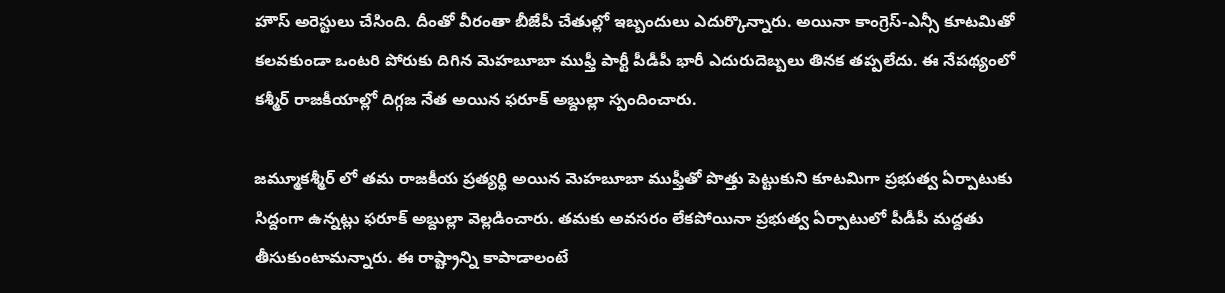హౌస్ అరెస్టులు చేసింది. దీంతో వీరంతా బీజేపీ చేతుల్లో ఇబ్బందులు ఎదుర్కొన్నారు. అయినా కాంగ్రెస్-ఎన్సీ కూటమితో కలవకుండా ఒంటరి పోరుకు దిగిన మెహబూబా ముఫ్తీ పార్టీ పీడీపీ భారీ ఎదురుదెబ్బలు తినక తప్పలేదు. ఈ నేపథ్యంలో కశ్మీర్ రాజకీయాల్లో దిగ్గజ నేత అయిన ఫరూక్ అబ్దుల్లా స్పందించారు.

జమ్మూకశ్మీర్ లో తమ రాజకీయ ప్రత్యర్థి అయిన మెహబూబా ముఫ్తీతో పొత్తు పెట్టుకుని కూటమిగా ప్రభుత్వ ఏర్పాటుకు సిద్దంగా ఉన్నట్లు ఫరూక్ అబ్దుల్లా వెల్లడించారు. తమకు అవసరం లేకపోయినా ప్రభుత్వ ఏర్పాటులో పీడీపీ మద్దతు తీసుకుంటామన్నారు. ఈ రాష్ట్రాన్ని కాపాడాలంటే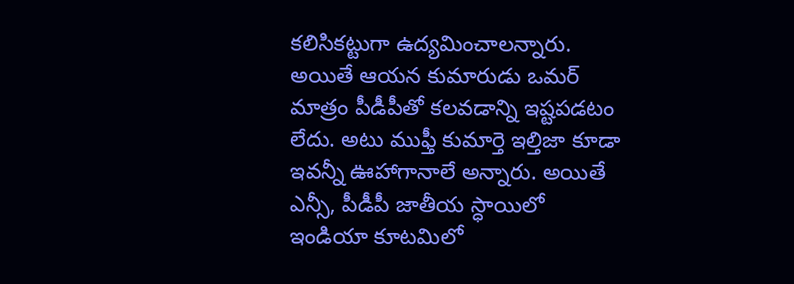కలిసికట్టుగా ఉద్యమించాలన్నారు.
అయితే ఆయన కుమారుడు ఒమర్ మాత్రం పీడీపీతో కలవడాన్ని ఇష్టపడటం లేదు. అటు ముఫ్తీ కుమార్తె ఇల్తిజా కూడా ఇవన్నీ ఊహాగానాలే అన్నారు. అయితే ఎన్సీ, పీడీపీ జాతీయ స్ధాయిలో ఇండియా కూటమిలో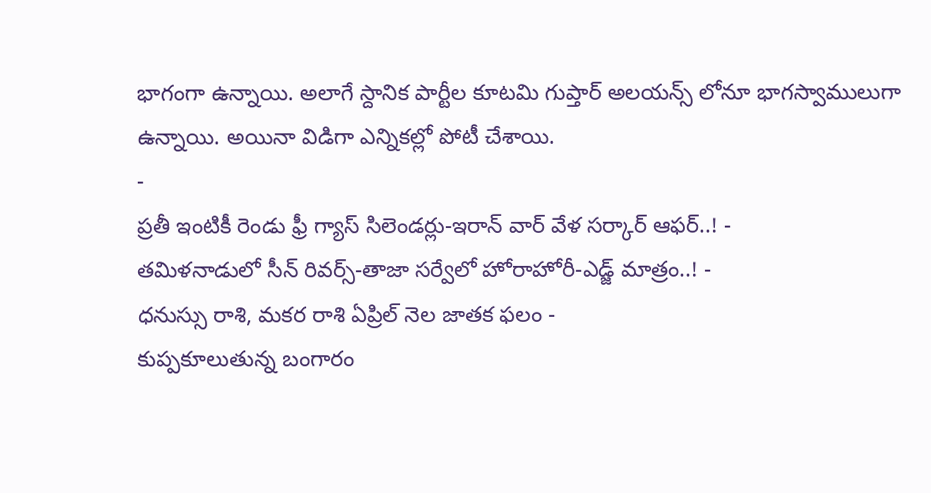భాగంగా ఉన్నాయి. అలాగే స్దానిక పార్టీల కూటమి గుప్తార్ అలయన్స్ లోనూ భాగస్వాములుగా ఉన్నాయి. అయినా విడిగా ఎన్నికల్లో పోటీ చేశాయి.
-
ప్రతీ ఇంటికీ రెండు ఫ్రీ గ్యాస్ సిలెండర్లు-ఇరాన్ వార్ వేళ సర్కార్ ఆఫర్..! -
తమిళనాడులో సీన్ రివర్స్-తాజా సర్వేలో హోరాహోరీ-ఎడ్జ్ మాత్రం..! -
ధనుస్సు రాశి, మకర రాశి ఏప్రిల్ నెల జాతక ఫలం -
కుప్పకూలుతున్న బంగారం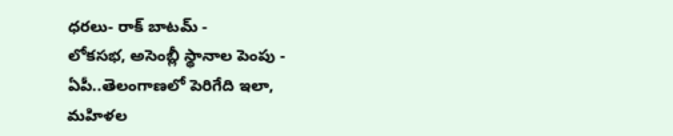ధరలు- రాక్ బాటమ్ -
లోకసభ, అసెంబ్లీ స్థానాల పెంపు - ఏపీ..తెలంగాణలో పెరిగేది ఇలా, మహిళల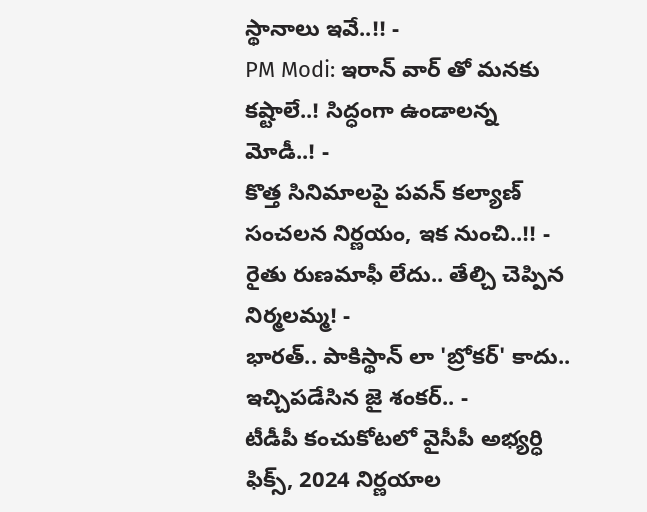స్థానాలు ఇవే..!! -
PM Modi: ఇరాన్ వార్ తో మనకు కష్టాలే..! సిద్ధంగా ఉండాలన్న మోడీ..! -
కొత్త సినిమాలపై పవన్ కల్యాణ్ సంచలన నిర్ణయం, ఇక నుంచి..!! -
రైతు రుణమాఫీ లేదు.. తేల్చి చెప్పిన నిర్మలమ్మ! -
భారత్.. పాకిస్థాన్ లా 'బ్రోకర్' కాదు.. ఇచ్చిపడేసిన జై శంకర్.. -
టీడీపీ కంచుకోటలో వైసీపీ అభ్యర్ధి ఫిక్స్, 2024 నిర్ణయాల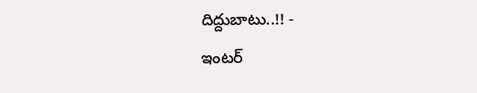దిద్దుబాటు..!! -
ఇంటర్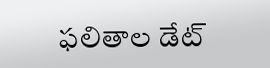ఫలితాల డేట్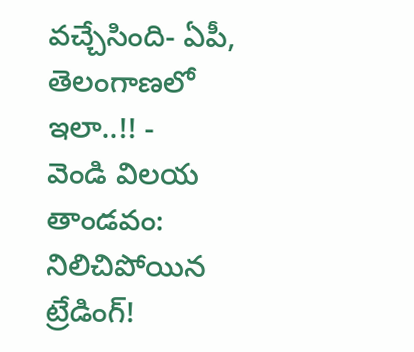వచ్చేసింది- ఏపీ, తెలంగాణలో ఇలా..!! -
వెండి విలయ తాండవం: నిలిచిపోయిన ట్రేడింగ్!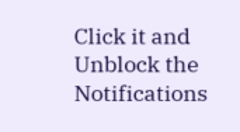Click it and Unblock the Notifications